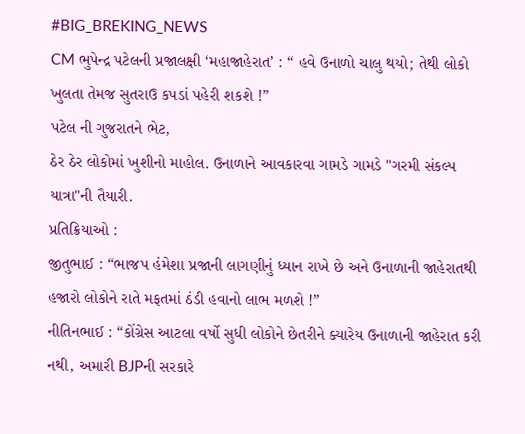#BIG_BREKING_NEWS
CM ભુપેન્દ્ર પટેલની પ્રજાલક્ષી ‘મહાજાહેરાત’ : “ હવે ઉનાળો ચાલુ થયો; તેથી લોકો ખુલતા તેમજ સુતરાઉ કપડાં પહેરી શકશે !”
પટેલ ની ગુજરાતને ભેટ,
ઠેર ઠેર લોકોમાં ખુશીનો માહોલ. ઉનાળાને આવકારવા ગામડે ગામડે "ગરમી સંકલ્પ યાત્રા"ની તૈયારી.
પ્રતિક્રિયાઓ :
જીતુભાઈ : “ભાજપ હંમેશા પ્રજાની લાગણીનું ધ્યાન રાખે છે અને ઉનાળાની જાહેરાતથી હજારો લોકોને રાતે મફતમાં ઠંડી હવાનો લાભ મળશે !”
નીતિનભાઈ : “કોંગ્રેસ આટલા વર્ષો સુધી લોકોને છેતરીને ક્યારેય ઉનાળાની જાહેરાત કરી નથી, અમારી BJPની સરકારે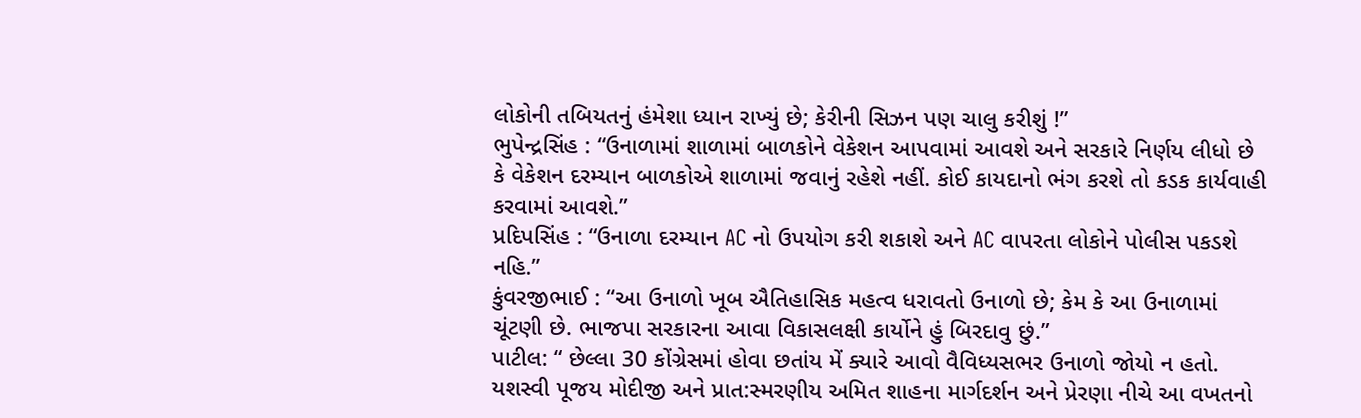લોકોની તબિયતનું હંમેશા ધ્યાન રાખ્યું છે; કેરીની સિઝન પણ ચાલુ કરીશું !”
ભુપેન્દ્રસિંહ : “ઉનાળામાં શાળામાં બાળકોને વેકેશન આપવામાં આવશે અને સરકારે નિર્ણય લીધો છે કે વેકેશન દરમ્યાન બાળકોએ શાળામાં જવાનું રહેશે નહીં. કોઈ કાયદાનો ભંગ કરશે તો કડક કાર્યવાહી કરવામાં આવશે.”
પ્રદિપસિંહ : “ઉનાળા દરમ્યાન AC નો ઉપયોગ કરી શકાશે અને AC વાપરતા લોકોને પોલીસ પકડશે નહિ.”
કુંવરજીભાઈ : “આ ઉનાળો ખૂબ ઐતિહાસિક મહત્વ ધરાવતો ઉનાળો છે; કેમ કે આ ઉનાળામાં ચૂંટણી છે. ભાજપા સરકારના આવા વિકાસલક્ષી કાર્યોને હું બિરદાવુ છું.”
પાટીલ: “ છેલ્લા 30 કોંગ્રેસમાં હોવા છતાંય મેં ક્યારે આવો વૈવિધ્યસભર ઉનાળો જોયો ન હતો. યશસ્વી પૂજય મોદીજી અને પ્રાત:સ્મરણીય અમિત શાહના માર્ગદર્શન અને પ્રેરણા નીચે આ વખતનો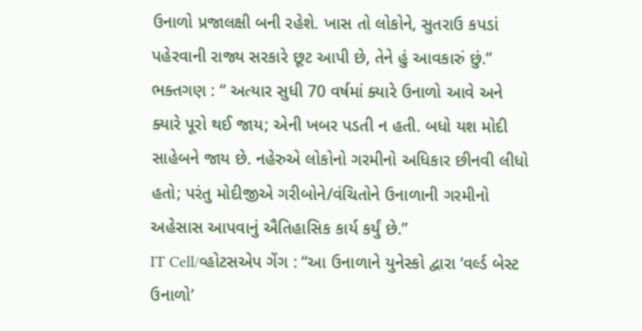ઉનાળો પ્રજાલક્ષી બની રહેશે. ખાસ તો લોકોને, સુતરાઉ કપડાં પહેરવાની રાજ્ય સરકારે છૂટ આપી છે, તેને હું આવકારું છું.”
ભક્તગણ : “ અત્યાર સુધી 70 વર્ષમાં ક્યારે ઉનાળો આવે અને ક્યારે પૂરો થઈ જાય; એની ખબર પડતી ન હતી. બધો યશ મોદી સાહેબને જાય છે. નહેરુએ લોકોનો ગરમીનો અધિકાર છીનવી લીધો હતો; પરંતુ મોદીજીએ ગરીબોને/વંચિતોને ઉનાળાની ગરમીનો અહેસાસ આપવાનું ઐતિહાસિક કાર્ય કર્યું છે.”
IT Cell/વ્હોટસએપ ગેંગ : “આ ઉનાળાને યુનેસ્કો દ્વારા ‘વર્લ્ડ બેસ્ટ ઉનાળો’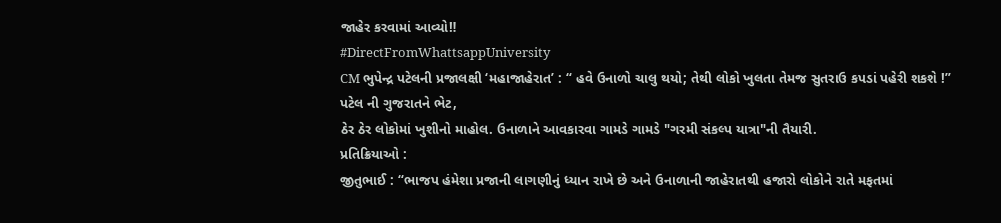જાહેર કરવામાં આવ્યો‼
#DirectFromWhattsappUniversity
CM ભુપેન્દ્ર પટેલની પ્રજાલક્ષી ‘મહાજાહેરાત’ : “ હવે ઉનાળો ચાલુ થયો; તેથી લોકો ખુલતા તેમજ સુતરાઉ કપડાં પહેરી શકશે !”
પટેલ ની ગુજરાતને ભેટ,
ઠેર ઠેર લોકોમાં ખુશીનો માહોલ. ઉનાળાને આવકારવા ગામડે ગામડે "ગરમી સંકલ્પ યાત્રા"ની તૈયારી.
પ્રતિક્રિયાઓ :
જીતુભાઈ : “ભાજપ હંમેશા પ્રજાની લાગણીનું ધ્યાન રાખે છે અને ઉનાળાની જાહેરાતથી હજારો લોકોને રાતે મફતમાં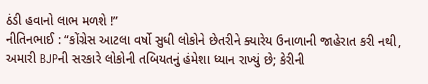ઠંડી હવાનો લાભ મળશે !”
નીતિનભાઈ : “કોંગ્રેસ આટલા વર્ષો સુધી લોકોને છેતરીને ક્યારેય ઉનાળાની જાહેરાત કરી નથી, અમારી BJPની સરકારે લોકોની તબિયતનું હંમેશા ધ્યાન રાખ્યું છે; કેરીની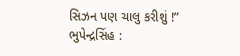સિઝન પણ ચાલુ કરીશું !”
ભુપેન્દ્રસિંહ :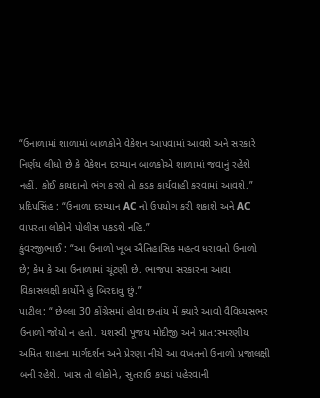“ઉનાળામાં શાળામાં બાળકોને વેકેશન આપવામાં આવશે અને સરકારે નિર્ણય લીધો છે કે વેકેશન દરમ્યાન બાળકોએ શાળામાં જવાનું રહેશે નહીં. કોઈ કાયદાનો ભંગ કરશે તો કડક કાર્યવાહી કરવામાં આવશે.”
પ્રદિપસિંહ : “ઉનાળા દરમ્યાન AC નો ઉપયોગ કરી શકાશે અને AC વાપરતા લોકોને પોલીસ પકડશે નહિ.”
કુંવરજીભાઈ : “આ ઉનાળો ખૂબ ઐતિહાસિક મહત્વ ધરાવતો ઉનાળો છે; કેમ કે આ ઉનાળામાં ચૂંટણી છે. ભાજપા સરકારના આવા વિકાસલક્ષી કાર્યોને હું બિરદાવુ છું.”
પાટીલ: “ છેલ્લા 30 કોંગ્રેસમાં હોવા છતાંય મેં ક્યારે આવો વૈવિધ્યસભર ઉનાળો જોયો ન હતો. યશસ્વી પૂજય મોદીજી અને પ્રાત:સ્મરણીય અમિત શાહના માર્ગદર્શન અને પ્રેરણા નીચે આ વખતનો ઉનાળો પ્રજાલક્ષી બની રહેશે. ખાસ તો લોકોને, સુતરાઉ કપડાં પહેરવાની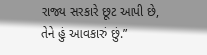રાજ્ય સરકારે છૂટ આપી છે, તેને હું આવકારું છું.”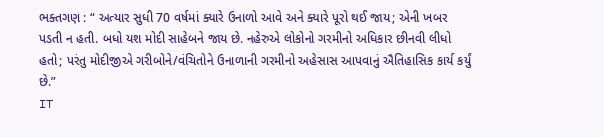ભક્તગણ : “ અત્યાર સુધી 70 વર્ષમાં ક્યારે ઉનાળો આવે અને ક્યારે પૂરો થઈ જાય; એની ખબર પડતી ન હતી. બધો યશ મોદી સાહેબને જાય છે. નહેરુએ લોકોનો ગરમીનો અધિકાર છીનવી લીધો હતો; પરંતુ મોદીજીએ ગરીબોને/વંચિતોને ઉનાળાની ગરમીનો અહેસાસ આપવાનું ઐતિહાસિક કાર્ય કર્યું છે.”
IT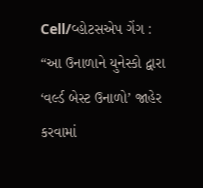Cell/વ્હોટસએપ ગેંગ : “આ ઉનાળાને યુનેસ્કો દ્વારા ‘વર્લ્ડ બેસ્ટ ઉનાળો’ જાહેર કરવામાં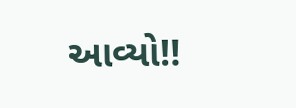આવ્યો‼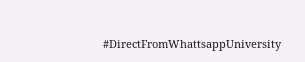#DirectFromWhattsappUniversity